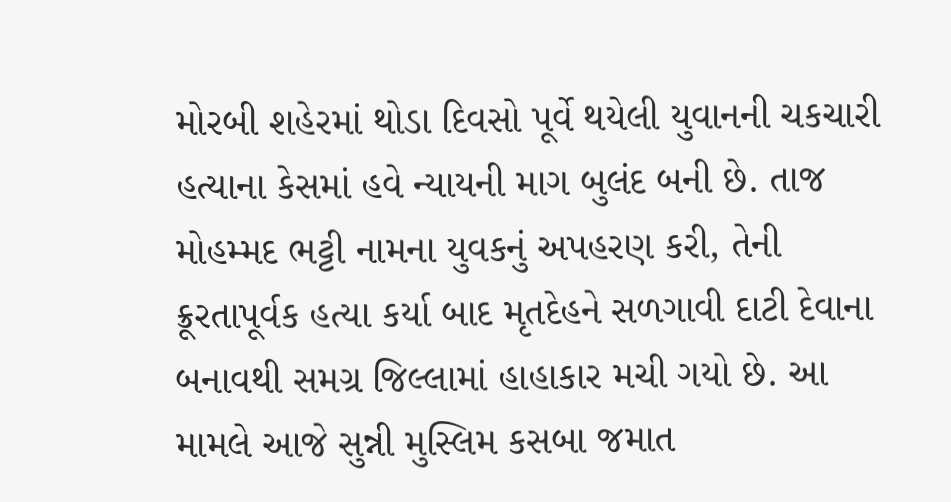મોરબી શહેરમાં થોડા દિવસો પૂર્વે થયેલી યુવાનની ચકચારી હત્યાના કેસમાં હવે ન્યાયની માગ બુલંદ બની છે. તાજ મોહમ્મદ ભટ્ટી નામના યુવકનું અપહરણ કરી, તેની ક્રૂરતાપૂર્વક હત્યા કર્યા બાદ મૃતદેહને સળગાવી દાટી દેવાના બનાવથી સમગ્ર જિલ્લામાં હાહાકાર મચી ગયો છે. આ મામલે આજે સુન્ની મુસ્લિમ કસબા જમાત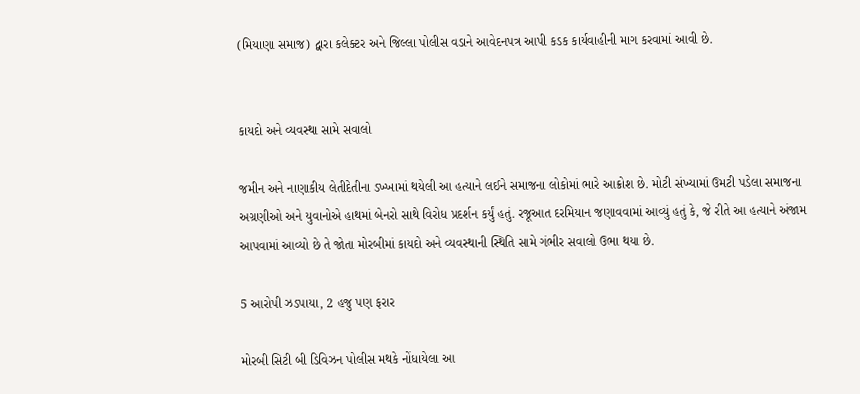(મિયાણા સમાજ) દ્વારા કલેક્ટર અને જિલ્લા પોલીસ વડાને આવેદનપત્ર આપી કડક કાર્યવાહીની માગ કરવામાં આવી છે.


કાયદો અને વ્યવસ્થા સામે સવાલો

જમીન અને નાણાકીય લેતીદેતીના ડખ્ખામાં થયેલી આ હત્યાને લઈને સમાજના લોકોમાં ભારે આક્રોશ છે. મોટી સંખ્યામાં ઉમટી પડેલા સમાજના અગ્રણીઓ અને યુવાનોએ હાથમાં બેનરો સાથે વિરોધ પ્રદર્શન કર્યું હતું. રજૂઆત દરમિયાન જણાવવામાં આવ્યું હતું કે, જે રીતે આ હત્યાને અંજામ આપવામાં આવ્યો છે તે જોતા મોરબીમાં કાયદો અને વ્યવસ્થાની સ્થિતિ સામે ગંભીર સવાલો ઉભા થયા છે.

5 આરોપી ઝડપાયા, 2 હજુ પણ ફરાર

મોરબી સિટી બી ડિવિઝન પોલીસ મથકે નોંધાયેલા આ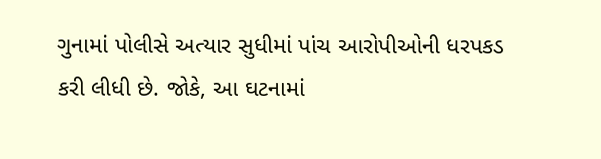ગુનામાં પોલીસે અત્યાર સુધીમાં પાંચ આરોપીઓની ધરપકડ કરી લીધી છે. જોકે, આ ઘટનામાં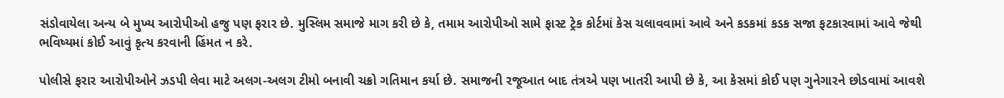સંડોવાયેલા અન્ય બે મુખ્ય આરોપીઓ હજુ પણ ફરાર છે. મુસ્લિમ સમાજે માગ કરી છે કે, તમામ આરોપીઓ સામે ફાસ્ટ ટ્રેક કોર્ટમાં કેસ ચલાવવામાં આવે અને કડકમાં કડક સજા ફટકારવામાં આવે જેથી ભવિષ્યમાં કોઈ આવું કૃત્ય કરવાની હિંમત ન કરે.

પોલીસે ફરાર આરોપીઓને ઝડપી લેવા માટે અલગ-અલગ ટીમો બનાવી ચક્રો ગતિમાન કર્યા છે. સમાજની રજૂઆત બાદ તંત્રએ પણ ખાતરી આપી છે કે, આ કેસમાં કોઈ પણ ગુનેગારને છોડવામાં આવશે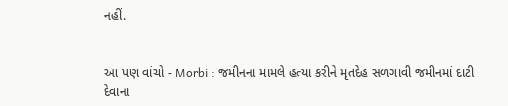નહીં.


આ પણ વાંચો - Morbi : જમીનના મામલે હત્યા કરીને મૃતદેહ સળગાવી જમીનમાં દાટી દેવાના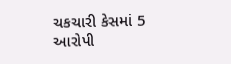ચકચારી કેસમાં 5 આરોપી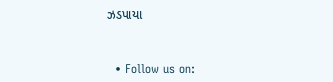ઝડપાયા


  • Follow us on: